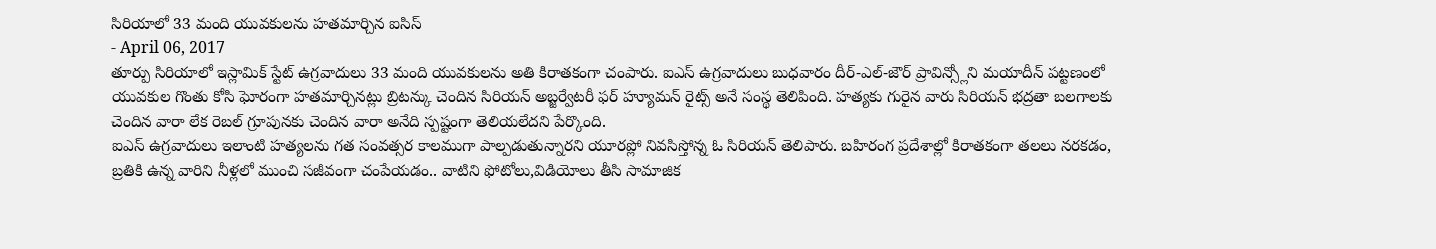సిరియాలో 33 మంది యువకులను హతమార్చిన ఐసిస్
- April 06, 2017
తూర్పు సిరియాలో ఇస్లామిక్ స్టేట్ ఉగ్రవాదులు 33 మంది యువకులను అతి కిరాతకంగా చంపారు. ఐఎస్ ఉగ్రవాదులు బుధవారం దీర్-ఎల్-జౌర్ ప్రావిన్స్లోని మయాదీన్ పట్టణంలో యువకుల గొంతు కోసి ఘోరంగా హతమార్చినట్లు బ్రిటన్కు చెందిన సిరియన్ అబ్జర్వేటరీ ఫర్ హ్యూమన్ రైట్స్ అనే సంస్థ తెలిపింది. హత్యకు గురైన వారు సిరియన్ భద్రతా బలగాలకు చెందిన వారా లేక రెబల్ గ్రూపునకు చెందిన వారా అనేది స్పష్టంగా తెలియలేదని పేర్కొంది.
ఐఎస్ ఉగ్రవాదులు ఇలాంటి హత్యలను గత సంవత్సర కాలముగా పాల్పడుతున్నారని యూరప్లో నివసిస్తోన్న ఓ సిరియన్ తెలిపారు. బహిరంగ ప్రదేశాల్లో కిరాతకంగా తలలు నరకడం, బ్రతికి ఉన్న వారిని నీళ్లలో ముంచి సజీవంగా చంపేయడం.. వాటిని ఫోటోలు,విడియోలు తీసి సామాజిక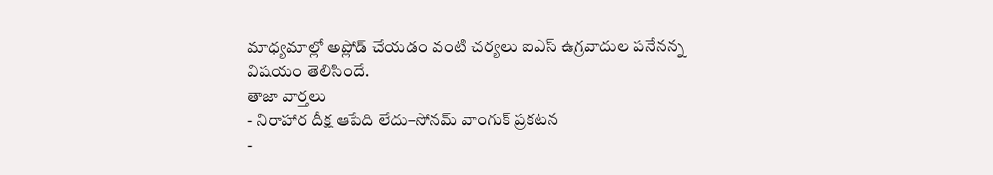మాధ్యమాల్లో అప్లోడ్ చేయడం వంటి చర్యలు ఐఎస్ ఉగ్రవాదుల పనేనన్న విషయం తెలిసిందే.
తాజా వార్తలు
- నిరాహార దీక్ష ఆపేది లేదు–సోనమ్ వాంగుక్ ప్రకటన
-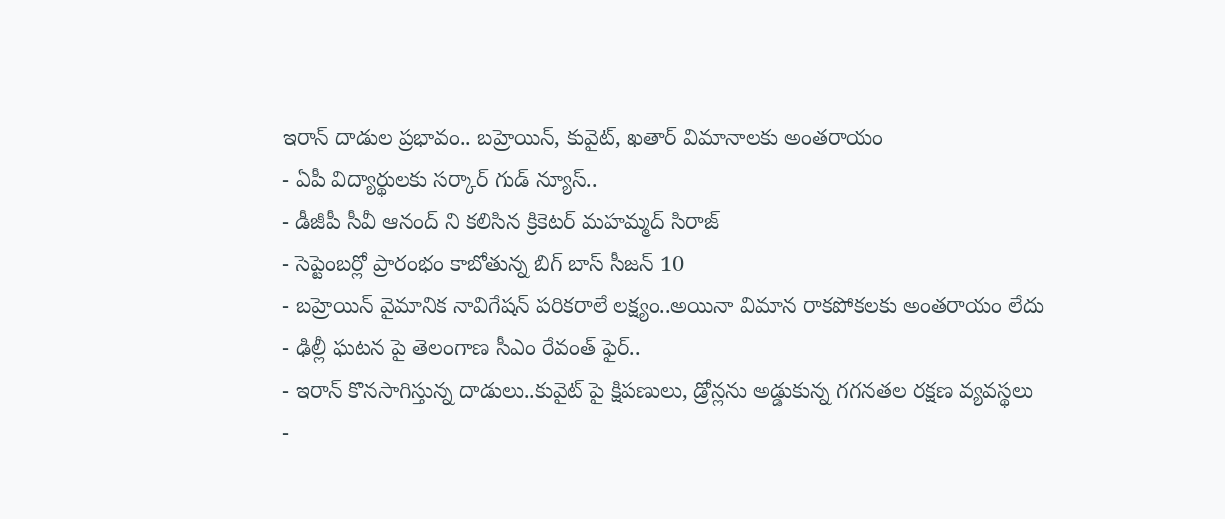ఇరాన్ దాడుల ప్రభావం.. బహ్రెయిన్, కువైట్, ఖతార్ విమానాలకు అంతరాయం
- ఏపీ విద్యార్థులకు సర్కార్ గుడ్ న్యూస్..
- డీజీపీ సీవీ ఆనంద్ ని కలిసిన క్రికెటర్ మహమ్మద్ సిరాజ్
- సెప్టెంబర్లో ప్రారంభం కాబోతున్న బిగ్ బాస్ సీజన్ 10
- బహ్రెయిన్ వైమానిక నావిగేషన్ పరికరాలే లక్ష్యం..అయినా విమాన రాకపోకలకు అంతరాయం లేదు
- ఢిల్లీ ఘటన పై తెలంగాణ సీఎం రేవంత్ ఫైర్..
- ఇరాన్ కొనసాగిస్తున్న దాడులు..కువైట్ పై క్షిపణులు, డ్రోన్లను అడ్డుకున్న గగనతల రక్షణ వ్యవస్థలు
-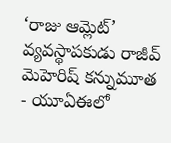‘రాజు ఆమ్లెట్’ వ్యవస్థాపకుడు రాజీవ్ మెహెరిష్ కన్నుమూత
- యూఏఈలో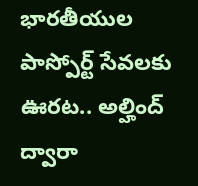భారతీయుల పాస్పోర్ట్ సేవలకు ఊరట.. అల్హింద్ ద్వారా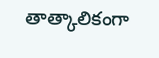తాత్కాలికంగా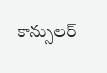కాన్సులర్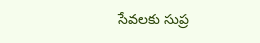సేవలకు సుప్ర